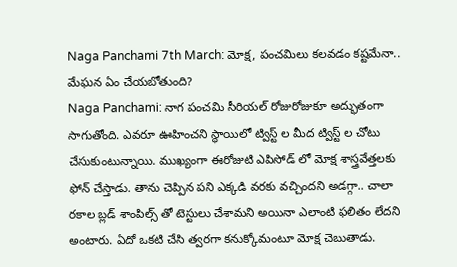Naga Panchami 7th March: మోక్ష, పంచమిలు కలవడం కష్టమేనా.. మేఘన ఏం చేయబోతుంది?
Naga Panchami: నాగ పంచమి సీరియల్ రోజురోజుకూ అద్భుతంగా సాగుతోంది. ఎవరూ ఊహించని స్థాయిలో ట్విస్ట్ ల మీద ట్విస్ట్ ల చోటు చేసుకుంటున్నాయి. ముఖ్యంగా ఈరోజుటి ఎపిసోడ్ లో మోక్ష శాస్త్రవేత్తలకు ఫోన్ చేస్తాడు. తాను చెప్పిన పని ఎక్కడి వరకు వచ్చిందని అడగ్గా.. చాలా రకాల బ్లడ్ శాంపిల్స్ తో టెస్టులు చేశామని అయినా ఎలాంటి ఫలితం లేదని అంటారు. ఏదో ఒకటి చేసి త్వరగా కనుక్కోమంటూ మోక్ష చెబుతాడు.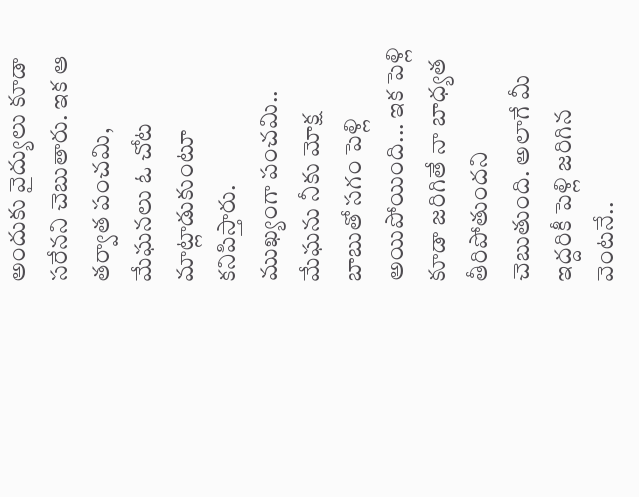అందుకు వైద్యులు కూడా సరేనని చెబుతారు. ఇక ఆ తర్వాత పంచమి, మేఘనలు ఓ చోట మాట్లాడుకుంటూ కనిపిస్తారు.
ముఖ్యంగా పంచమి.. మేఘను నీకు మోక్ష బాబుతో సగం పెళ్లి అయిపోయింది... ఇక పెళ్లి కూడా జరిగితే నా బాధ్యత తీరిపోతుందని చెబుతుంది. అలాగే మీ ఇద్దరికీ పెళ్లి జరిగిన వెంటనే..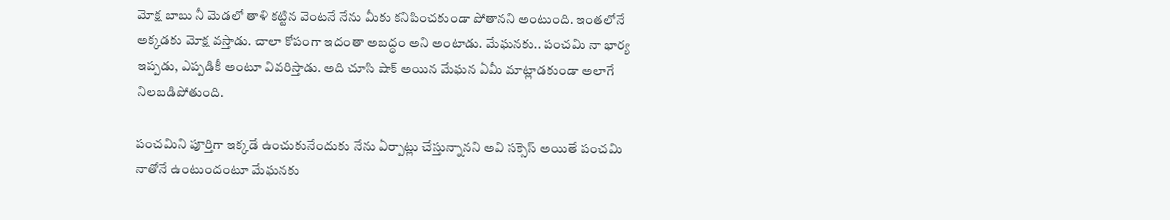మోక్ష బాబు నీ మెడలో తాళి కట్టిన వెంటనే నేను మీకు కనిపించకుండా పోతానని అంటుంది. ఇంతలోనే అక్కడకు మోక్ష వస్తాడు. చాలా కోపంగా ఇదంతా అబద్ధం అని అంటాడు. మేఘనకు.. పంచమి నా భార్య ఇప్పడు, ఎప్పడికీ అంటూ వివరిస్తాడు. అది చూసి షాక్ అయిన మేఘన ఏమీ మాట్లాడకుండా అలాగే నిలబడిపోతుంది.

పంచమిని పూర్తిగా ఇక్కడే ఉంచుకునేందుకు నేను ఏర్పాట్లు చేస్తున్నానని అవి సక్సెస్ అయితే పంచమి నాతోనే ఉంటుందంటూ మేఘనకు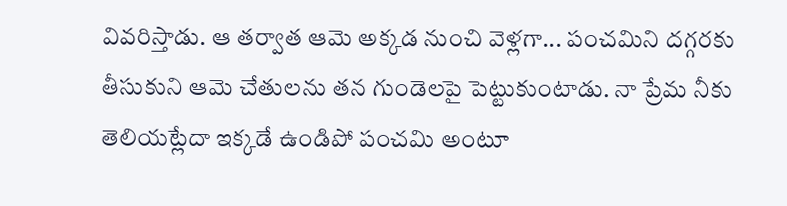వివరిస్తాడు. ఆ తర్వాత ఆమె అక్కడ నుంచి వెళ్లగా... పంచమిని దగ్గరకు తీసుకుని ఆమె చేతులను తన గుండెలపై పెట్టుకుంటాడు. నా ప్రేమ నీకు తెలియట్లేదా ఇక్కడే ఉండిపో పంచమి అంటూ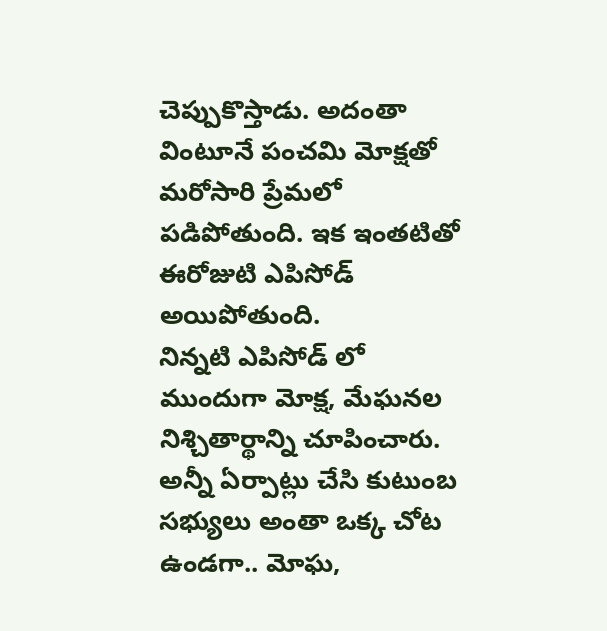చెప్పుకొస్తాడు. అదంతా వింటూనే పంచమి మోక్షతో మరోసారి ప్రేమలో పడిపోతుంది. ఇక ఇంతటితో ఈరోజుటి ఎపిసోడ్ అయిపోతుంది.
నిన్నటి ఎపిసోడ్ లో ముందుగా మోక్ష, మేఘనల నిశ్చితార్థాన్ని చూపించారు. అన్నీ ఏర్పాట్లు చేసి కుటుంబ సభ్యులు అంతా ఒక్క చోట ఉండగా.. మోఘ,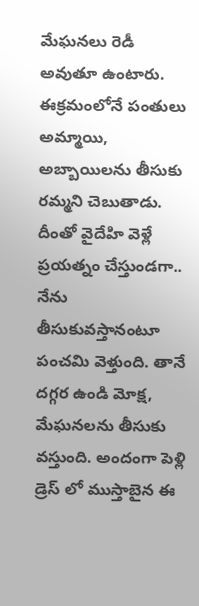మేఘనలు రెడీ అవుతూ ఉంటారు. ఈక్రమంలోనే పంతులు అమ్మాయి, అబ్బాయిలను తీసుకు రమ్మని చెబుతాడు. దీంతో వైదేహి వెళ్లే ప్రయత్నం చేస్తుండగా.. నేను తీసుకువస్తానంటూ పంచమి వెళ్తుంది. తానే దగ్గర ఉండి మోక్ష, మేఘనలను తీసుకు వస్తుంది. అందంగా పెళ్లి డ్రెస్ లో ముస్తాబైన ఈ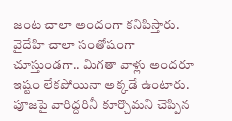జంట చాలా అందంగా కనిపిస్తారు.
వైదేహి చాలా సంతోషంగా చూస్తుండగా.. మిగతా వాళ్లు అందరూ ఇష్టం లేకపోయినా అక్కడే ఉంటారు. పూజపై వారిద్దరినీ కూర్చొమని చెప్పిన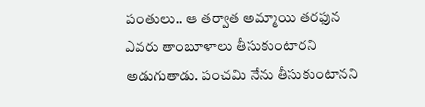పంతులు.. ఆ తర్వాత అమ్మాయి తరఫున ఎవరు తాంబూళాలు తీసుకుంటారని అడుగుతాడు. పంచమి నేను తీసుకుంటానని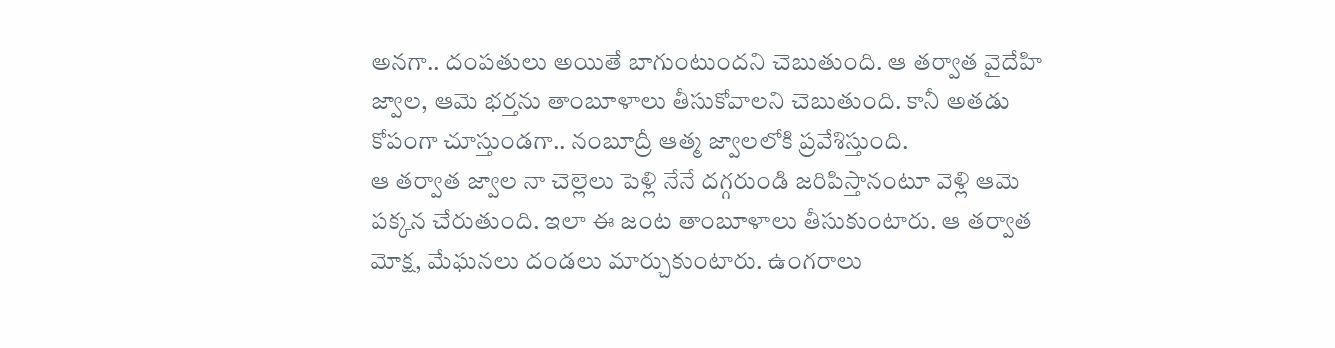అనగా.. దంపతులు అయితే బాగుంటుందని చెబుతుంది. ఆ తర్వాత వైదేహి జ్వాల, ఆమె భర్తను తాంబూళాలు తీసుకోవాలని చెబుతుంది. కానీ అతడు కోపంగా చూస్తుండగా.. నంబూద్రీ ఆత్మ జ్వాలలోకి ప్రవేశిస్తుంది.
ఆ తర్వాత జ్వాల నా చెల్లెలు పెళ్లి నేనే దగ్గరుండి జరిపిస్తానంటూ వెళ్లి ఆమె పక్కన చేరుతుంది. ఇలా ఈ జంట తాంబూళాలు తీసుకుంటారు. ఆ తర్వాత మోక్ష, మేఘనలు దండలు మార్చుకుంటారు. ఉంగరాలు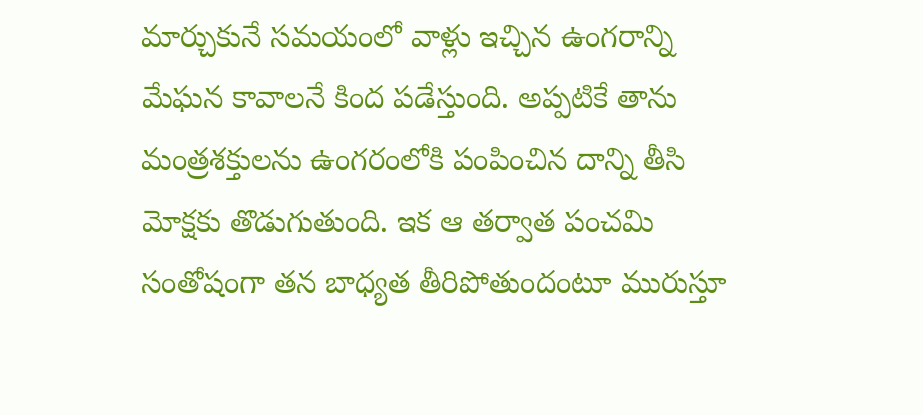మార్చుకునే సమయంలో వాళ్లు ఇచ్చిన ఉంగరాన్ని మేఘన కావాలనే కింద పడేస్తుంది. అప్పటికే తాను మంత్రశక్తులను ఉంగరంలోకి పంపించిన దాన్ని తీసి మోక్షకు తొడుగుతుంది. ఇక ఆ తర్వాత పంచమి సంతోషంగా తన బాధ్యత తీరిపోతుందంటూ మురుస్తూ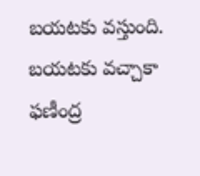బయటకు వస్తుంది.
బయటకు వచ్చాకా ఫణీంద్ర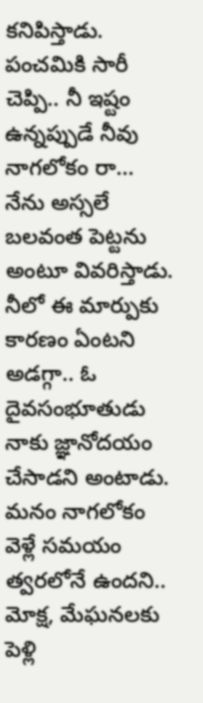కనిపిస్తాడు. పంచమికి సారీ చెప్పి.. నీ ఇష్టం ఉన్నప్పుడే నీవు నాగలోకం రా... నేను అస్సలే బలవంత పెట్టను అంటూ వివరిస్తాడు. నీలో ఈ మార్పుకు కారణం ఏంటని అడగ్గా.. ఓ దైవసంభూతుడు నాకు జ్ఞానోదయం చేసాడని అంటాడు. మనం నాగలోకం వెళ్లే సమయం త్వరలోనే ఉందని.. మోక్ష, మేఘనలకు పెళ్లి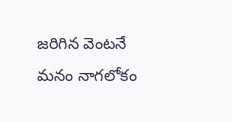జరిగిన వెంటనే మనం నాగలోకం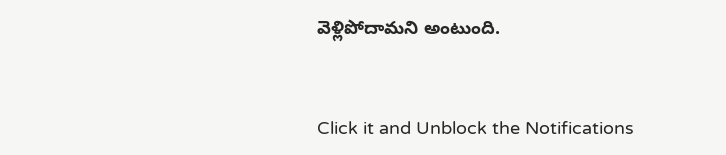వెళ్లిపోదామని అంటుంది.



Click it and Unblock the Notifications